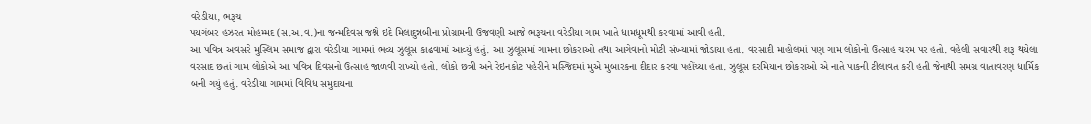વરેડીયા, ભરૂચ
પયગંબર હઝરત મોહમ્મદ (સ.અ.વ.)ના જન્મદિવસ જશ્ને ઇદે મિલાદુન્નબીના પ્રોગ્રામની ઉજવણી આજે ભરૂચના વરેડીયા ગામ ખાતે ધામધૂમથી કરવામાં આવી હતી.
આ પવિત્ર અવસરે મુસ્લિમ સમાજ દ્વારા વરેડીયા ગામમાં ભવ્ય ઝુલૂસ કાઢવામાં આવ્યું હતું. આ ઝુલૂસમાં ગામના છોકરાઓ તથા આગેવાનો મોટી સંખ્યામાં જોડાયા હતા. વરસાદી માહોલમાં પણ ગામ લોકોનો ઉત્સાહ ચરમ પર હતો. વહેલી સવારથી શરૂ થયેલા વરસાદ છતાં ગામ લોકોએ આ પવિત્ર દિવસનો ઉત્સાહ જાળવી રાખ્યો હતો. લોકો છત્રી અને રેઇનકોટ પહેરીને મસ્જિદમાં મુએ મુબારકના દીદાર કરવા પહોંચ્યા હતા. ઝુલૂસ દરમિયાન છોકરાઓ એ નાતે પાકની ટીલાવત કરી હતી જેનાથી સમગ્ર વાતાવરણ ધાર્મિક બની ગયું હતું. વરેડીયા ગામમાં વિવિધ સમુદાયના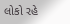લોકો રહે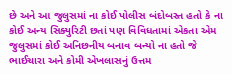છે અને આ જુલુસમાં ના કોઈ પોલીસ બંદોબસ્ત હતો કે ના કોઈ અન્ય સિક્યુરિટી છતાં પણ વિવિધતામાં એકતા એમ જુલુસમાં કોઈ અનિછનીય બનાવ બન્યો ના હતો જે ભાઈચારા અને કોમી એખલાસનું ઉત્તમ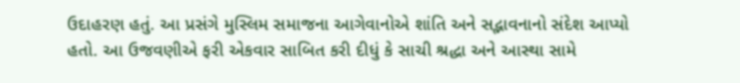ઉદાહરણ હતું. આ પ્રસંગે મુસ્લિમ સમાજના આગેવાનોએ શાંતિ અને સદ્ભાવનાનો સંદેશ આપ્યો હતો. આ ઉજવણીએ ફરી એકવાર સાબિત કરી દીધું કે સાચી શ્રદ્ધા અને આસ્થા સામે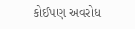કોઈપણ અવરોધ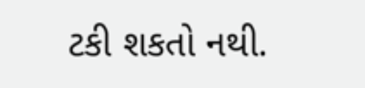ટકી શકતો નથી.